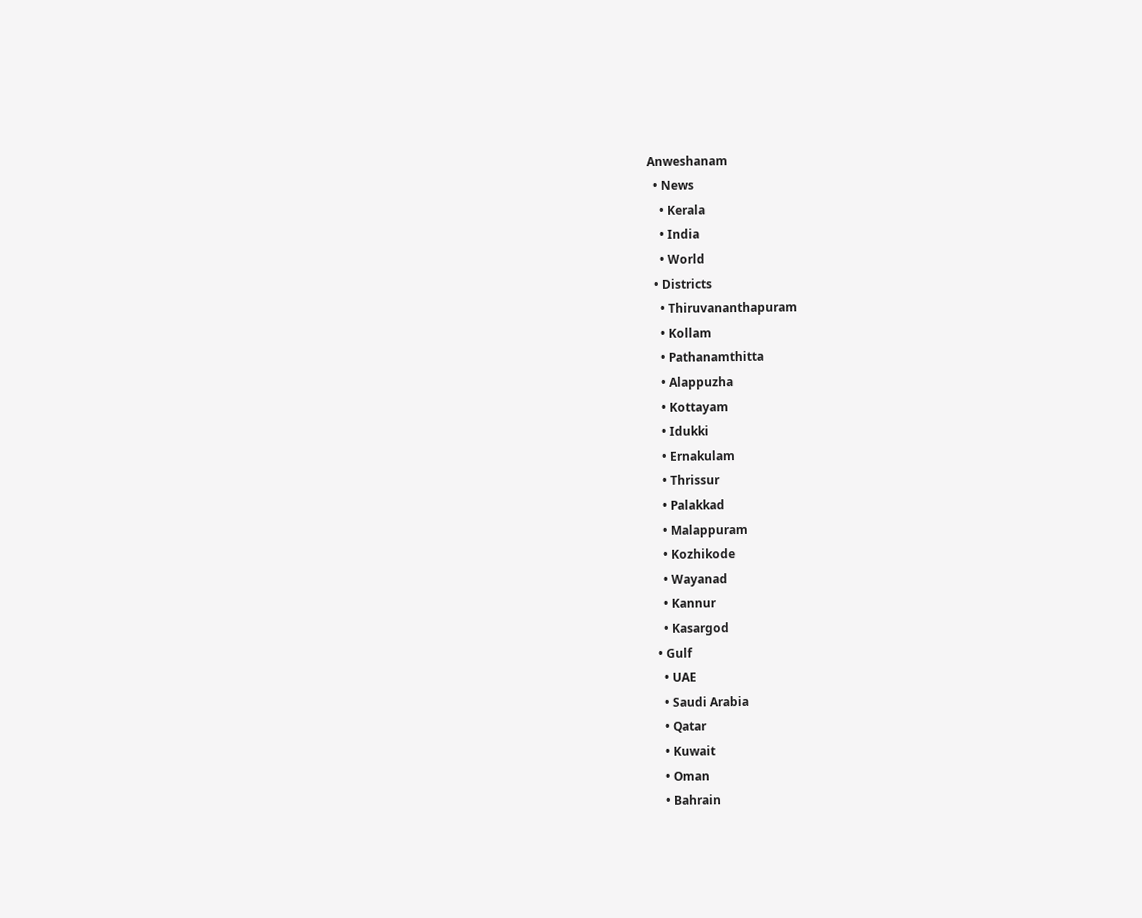Anweshanam
  • News
    • Kerala
    • India
    • World
  • Districts
    • Thiruvananthapuram
    • Kollam
    • Pathanamthitta
    • Alappuzha
    • Kottayam
    • Idukki
    • Ernakulam
    • Thrissur
    • Palakkad
    • Malappuram
    • Kozhikode
    • Wayanad
    • Kannur
    • Kasargod
  • Gulf
    • UAE
    • Saudi Arabia
    • Qatar
    • Kuwait
    • Oman
    • Bahrain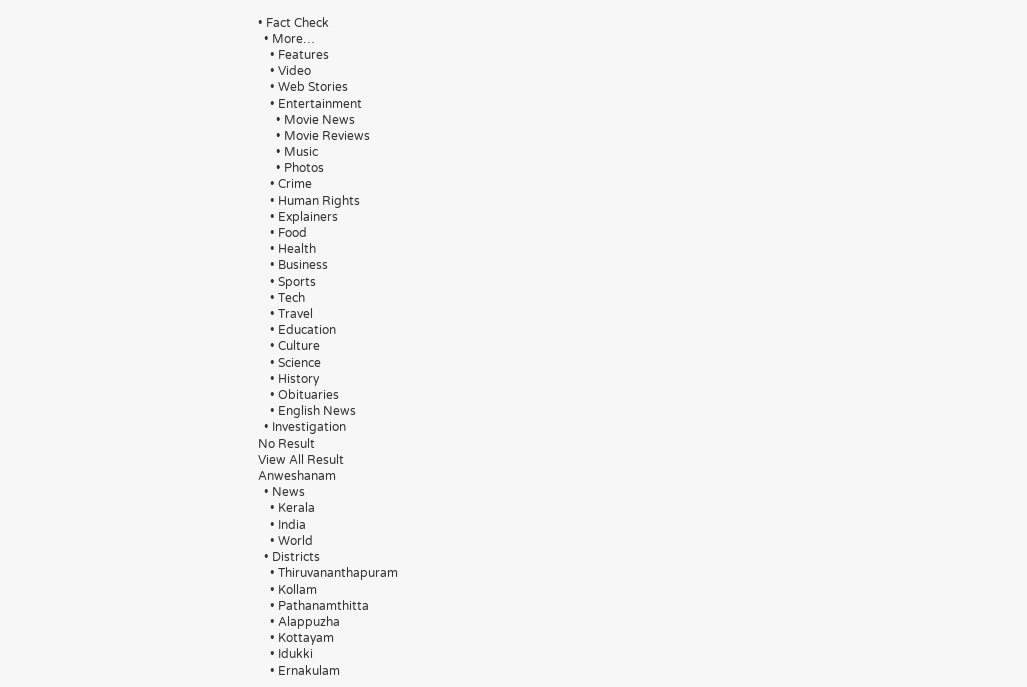• Fact Check
  • More…
    • Features
    • Video
    • Web Stories
    • Entertainment
      • Movie News
      • Movie Reviews
      • Music
      • Photos
    • Crime
    • Human Rights
    • Explainers
    • Food
    • Health
    • Business
    • Sports
    • Tech
    • Travel
    • Education
    • Culture
    • Science
    • History
    • Obituaries
    • English News
  • Investigation
No Result
View All Result
Anweshanam
  • News
    • Kerala
    • India
    • World
  • Districts
    • Thiruvananthapuram
    • Kollam
    • Pathanamthitta
    • Alappuzha
    • Kottayam
    • Idukki
    • Ernakulam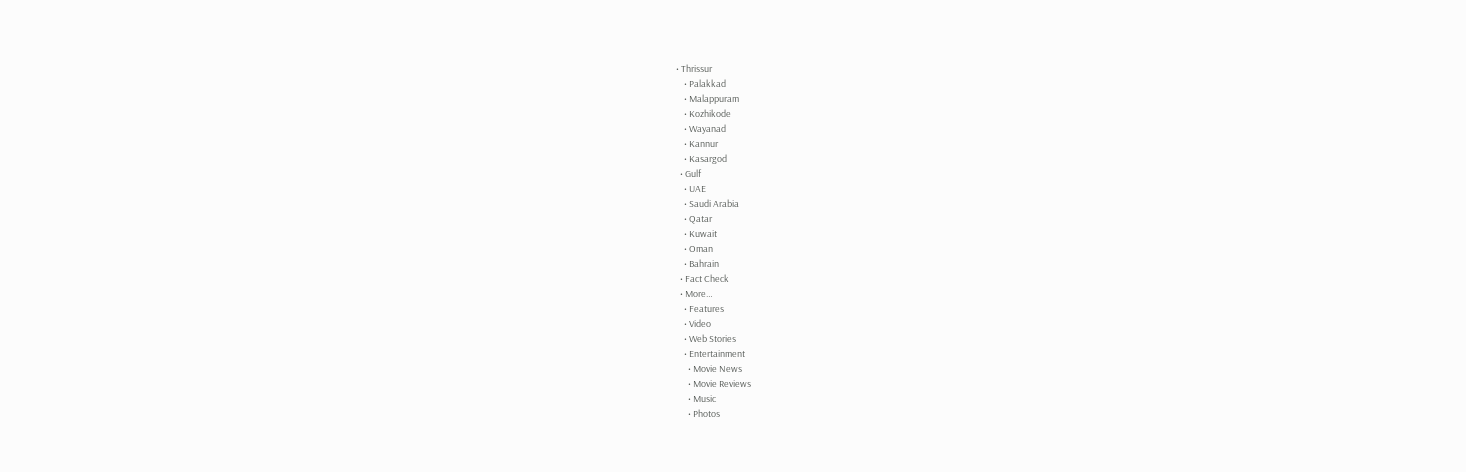• Thrissur
    • Palakkad
    • Malappuram
    • Kozhikode
    • Wayanad
    • Kannur
    • Kasargod
  • Gulf
    • UAE
    • Saudi Arabia
    • Qatar
    • Kuwait
    • Oman
    • Bahrain
  • Fact Check
  • More…
    • Features
    • Video
    • Web Stories
    • Entertainment
      • Movie News
      • Movie Reviews
      • Music
      • Photos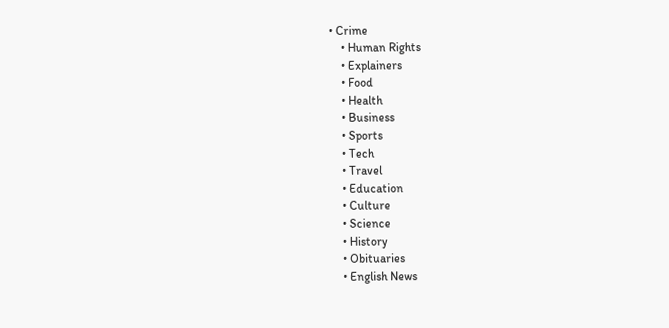• Crime
    • Human Rights
    • Explainers
    • Food
    • Health
    • Business
    • Sports
    • Tech
    • Travel
    • Education
    • Culture
    • Science
    • History
    • Obituaries
    • English News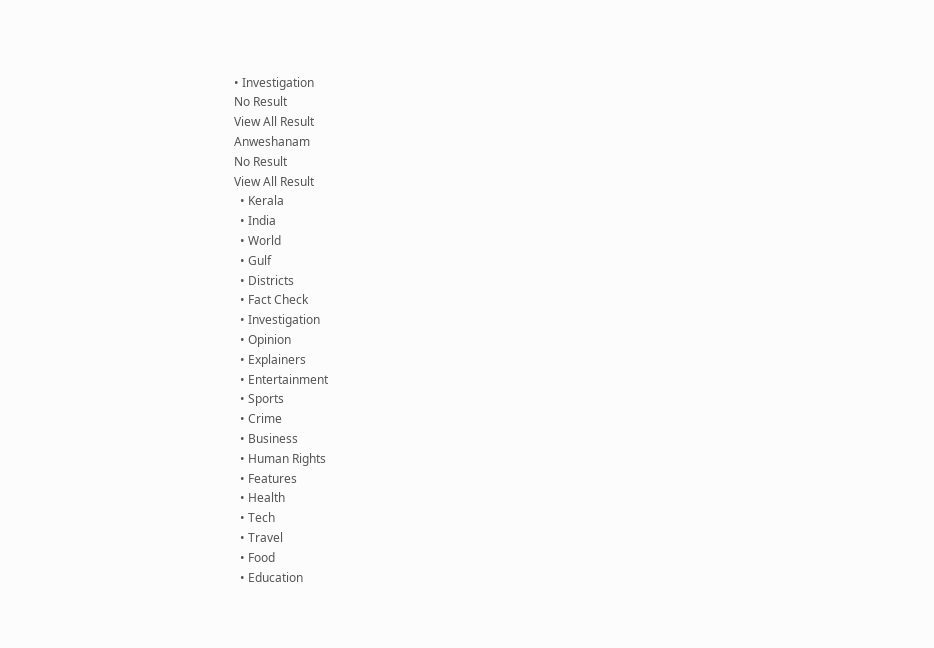• Investigation
No Result
View All Result
Anweshanam
No Result
View All Result
  • Kerala
  • India
  • World
  • Gulf
  • Districts
  • Fact Check
  • Investigation
  • Opinion
  • Explainers
  • Entertainment
  • Sports
  • Crime
  • Business
  • Human Rights
  • Features
  • Health
  • Tech
  • Travel
  • Food
  • Education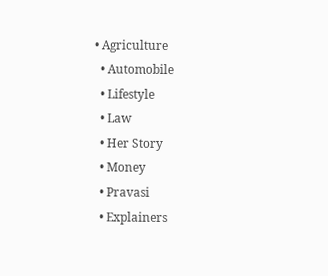• Agriculture
  • Automobile
  • Lifestyle
  • Law
  • Her Story
  • Money
  • Pravasi
  • Explainers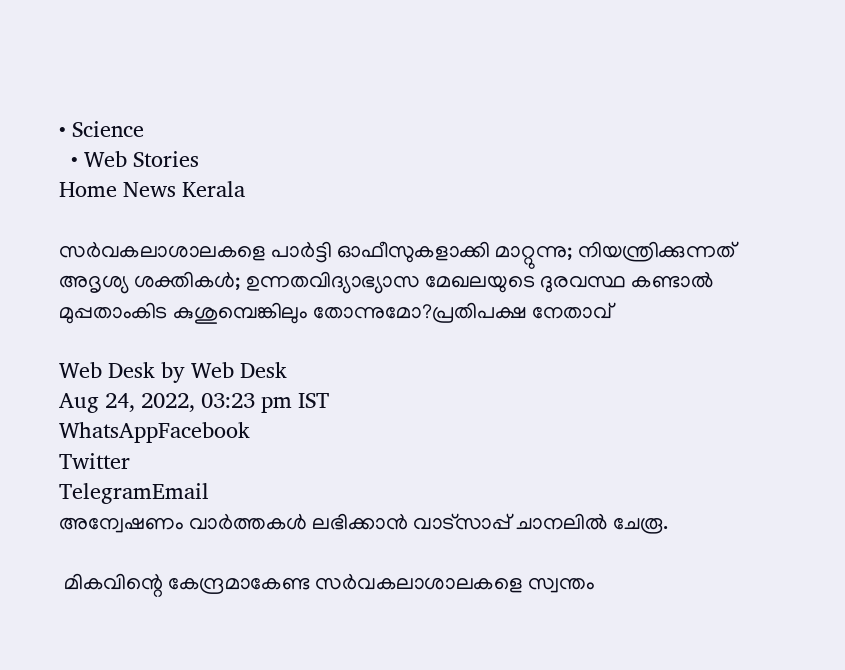• Science
  • Web Stories
Home News Kerala

സര്‍വകലാശാലകളെ പാര്‍ട്ടി ഓഫീസുകളാക്കി മാറ്റുന്നു; നിയന്ത്രിക്കുന്നത് അദൃശ്യ ശക്തികള്‍; ഉന്നതവിദ്യാഭ്യാസ മേഖലയുടെ ദുരവസ്ഥ കണ്ടാല്‍ മുപ്പതാംകിട കുശുമ്പെങ്കിലും തോന്നുമോ?പ്രതിപക്ഷ നേതാവ്

Web Desk by Web Desk
Aug 24, 2022, 03:23 pm IST
WhatsAppFacebook
Twitter
TelegramEmail
അന്വേഷണം വാർത്തകൾ ലഭിക്കാന്‍ വാട്സാപ്പ് ചാനലില്‍ ചേരൂ.

 മികവിന്റെ കേന്ദ്രമാകേണ്ട സര്‍വകലാശാലകളെ സ്വന്തം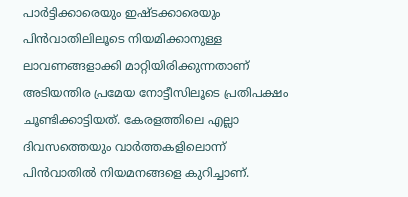പാര്‍ട്ടിക്കാരെയും ഇഷ്ടക്കാരെയും പിന്‍വാതിലിലൂടെ നിയമിക്കാനുള്ള ലാവണങ്ങളാക്കി മാറ്റിയിരിക്കുന്നതാണ് അടിയന്തിര പ്രമേയ നോട്ടീസിലൂടെ പ്രതിപക്ഷം ചൂണ്ടിക്കാട്ടിയത്. കേരളത്തിലെ എല്ലാ ദിവസത്തെയും വാര്‍ത്തകളിലൊന്ന് പിന്‍വാതില്‍ നിയമനങ്ങളെ കുറിച്ചാണ്.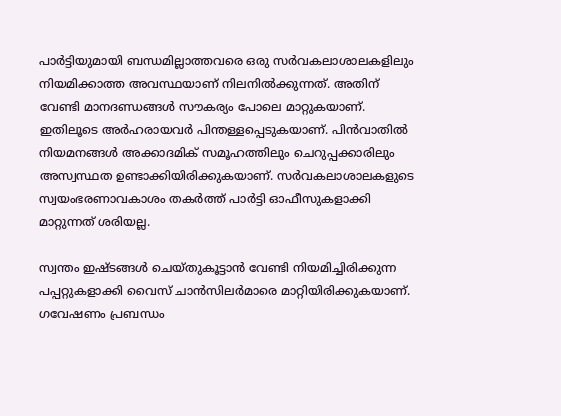പാര്‍ട്ടിയുമായി ബന്ധമില്ലാത്തവരെ ഒരു സര്‍വകലാശാലകളിലും നിയമിക്കാത്ത അവസ്ഥയാണ് നിലനില്‍ക്കുന്നത്. അതിന് വേണ്ടി മാനദണ്ഡങ്ങള്‍ സൗകര്യം പോലെ മാറ്റുകയാണ്. ഇതിലൂടെ അര്‍ഹരായവര്‍ പിന്തള്ളപ്പെടുകയാണ്. പിന്‍വാതില്‍ നിയമനങ്ങള്‍ അക്കാദമിക് സമൂഹത്തിലും ചെറുപ്പക്കാരിലും അസ്വസ്ഥത ഉണ്ടാക്കിയിരിക്കുകയാണ്. സര്‍വകലാശാലകളുടെ സ്വയംഭരണാവകാശം തകര്‍ത്ത് പാര്‍ട്ടി ഓഫീസുകളാക്കി മാറ്റുന്നത് ശരിയല്ല.

സ്വന്തം ഇഷ്ടങ്ങള്‍ ചെയ്തുകൂട്ടാന്‍ വേണ്ടി നിയമിച്ചിരിക്കുന്ന പപ്പറ്റുകളാക്കി വൈസ് ചാന്‍സിലര്‍മാരെ മാറ്റിയിരിക്കുകയാണ്. ഗവേഷണം പ്രബന്ധം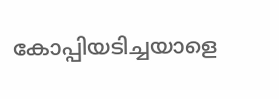കോപ്പിയടിച്ചയാളെ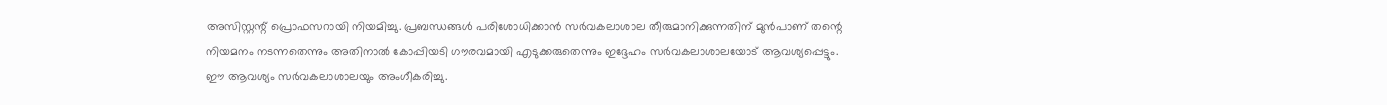അസിസ്റ്റന്റ് പ്രൊഫസറായി നിയമിച്ചു. പ്രബന്ധങ്ങള്‍ പരിശോധിക്കാന്‍ സര്‍വകലാശാല തീരുമാനിക്കുന്നതിന് മുന്‍പാണ് തന്റെ നിയമനം നടന്നതെന്നും അതിനാല്‍ കോപ്പിയടി ഗൗരവമായി എടുക്കരുതെന്നും ഇദ്ദേഹം സര്‍വകലാശാലയോട് ആവശ്യപ്പെട്ടും. ഈ ആവശ്യം സര്‍വകലാശാലയും അംഗീകരിച്ചു.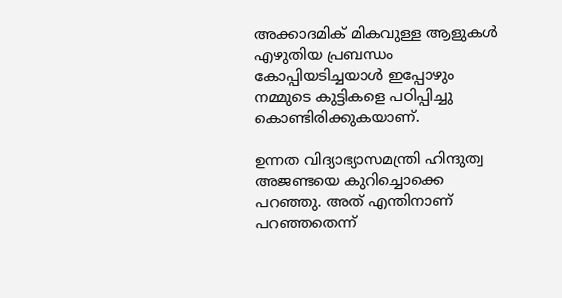അക്കാദമിക് മികവുള്ള ആളുകള്‍ എഴുതിയ പ്രബന്ധം കോപ്പിയടിച്ചയാള്‍ ഇപ്പോഴും നമ്മുടെ കുട്ടികളെ പഠിപ്പിച്ചു കൊണ്ടിരിക്കുകയാണ്.

ഉന്നത വിദ്യാഭ്യാസമന്ത്രി ഹിന്ദുത്വ അജണ്ടയെ കുറിച്ചൊക്കെ പറഞ്ഞു. അത് എന്തിനാണ് പറഞ്ഞതെന്ന്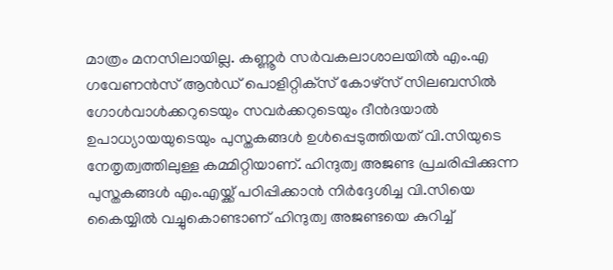മാത്രം മനസിലായില്ല. കണ്ണൂര്‍ സര്‍വകലാശാലയില്‍ എം.എ ഗവേണന്‍സ് ആന്‍ഡ് പൊളിറ്റിക്‌സ് കോഴ്‌സ് സിലബസില്‍ ഗോള്‍വാള്‍ക്കറുടെയും സവര്‍ക്കറുടെയും ദീന്‍ദയാല്‍ ഉപാധ്യായയുടെയും പുസ്തകങ്ങള്‍ ഉള്‍പ്പെടുത്തിയത് വി.സിയുടെ നേതൃത്വത്തിലുള്ള കമ്മിറ്റിയാണ്. ഹിന്ദുത്വ അജണ്ട പ്രചരിപ്പിക്കുന്ന പുസ്തകങ്ങള്‍ എം.എയ്ക്ക് പഠിപ്പിക്കാന്‍ നിര്‍ദ്ദേശിച്ച വി.സിയെ കൈയ്യില്‍ വച്ചുകൊണ്ടാണ് ഹിന്ദുത്വ അജണ്ടയെ കുറിച്ച്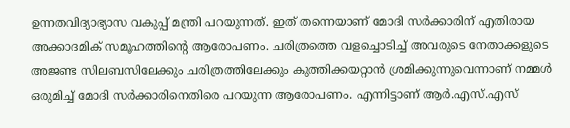ഉന്നതവിദ്യാഭ്യാസ വകുപ്പ് മന്ത്രി പറയുന്നത്. ഇത് തന്നെയാണ് മോദി സര്‍ക്കാരിന് എതിരായ അക്കാദമിക് സമൂഹത്തിന്റെ ആരോപണം. ചരിത്രത്തെ വളച്ചൊടിച്ച് അവരുടെ നേതാക്കളുടെ അജണ്ട സിലബസിലേക്കും ചരിത്രത്തിലേക്കും കുത്തിക്കയറ്റാന്‍ ശ്രമിക്കുന്നുവെന്നാണ് നമ്മള്‍ ഒരുമിച്ച് മോദി സര്‍ക്കാരിനെതിരെ പറയുന്ന ആരോപണം. എന്നിട്ടാണ് ആര്‍.എസ്.എസ്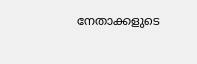നേതാക്കളുടെ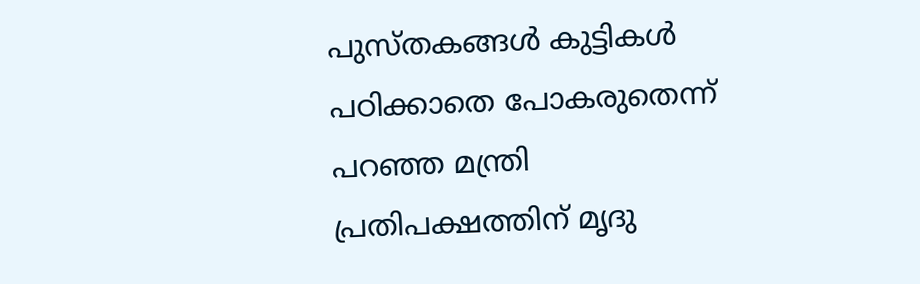പുസ്തകങ്ങള്‍ കുട്ടികള്‍ പഠിക്കാതെ പോകരുതെന്ന് പറഞ്ഞ മന്ത്രി പ്രതിപക്ഷത്തിന് മൃദു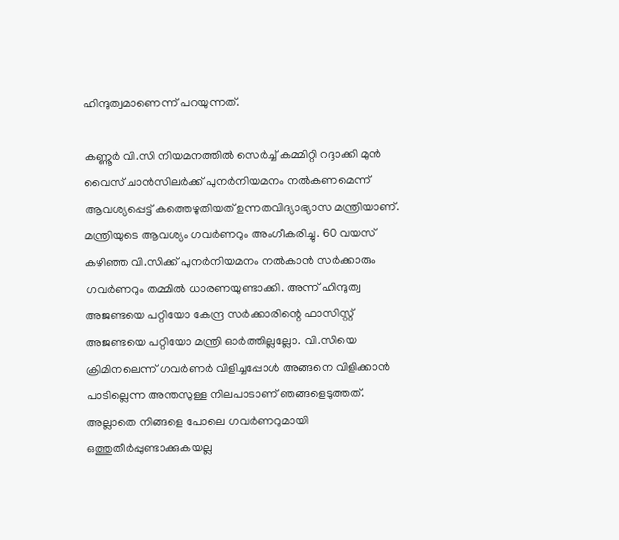ഹിന്ദുത്വമാണെന്ന് പറയുന്നത്.

കണ്ണൂര്‍ വി.സി നിയമനത്തില്‍ സെര്‍ച്ച് കമ്മിറ്റി റദ്ദാക്കി മുന്‍ വൈസ് ചാന്‍സിലര്‍ക്ക് പുനര്‍നിയമനം നല്‍കണമെന്ന് ആവശ്യപ്പെട്ട് കത്തെഴുതിയത് ഉന്നതവിദ്യാഭ്യാസ മന്ത്രിയാണ്. മന്ത്രിയുടെ ആവശ്യം ഗവര്‍ണറും അംഗീകരിച്ചു. 60 വയസ് കഴിഞ്ഞ വി.സിക്ക് പുനര്‍നിയമനം നല്‍കാന്‍ സര്‍ക്കാരും ഗവര്‍ണറും തമ്മില്‍ ധാരണയുണ്ടാക്കി. അന്ന് ഹിന്ദുത്വ അജണ്ടയെ പറ്റിയോ കേന്ദ്ര സര്‍ക്കാരിന്റെ ഫാസിസ്റ്റ് അജണ്ടയെ പറ്റിയോ മന്ത്രി ഓര്‍ത്തില്ലല്ലോ. വി.സിയെ ക്രിമിനലെന്ന് ഗവര്‍ണര്‍ വിളിച്ചപ്പോള്‍ അങ്ങനെ വിളിക്കാന്‍ പാടില്ലെന്ന അന്തസുള്ള നിലപാടാണ് ഞങ്ങളെടുത്തത്. അല്ലാതെ നിങ്ങളെ പോലെ ഗവര്‍ണറുമായി ഒത്തുതീര്‍പ്പുണ്ടാക്കുകയല്ല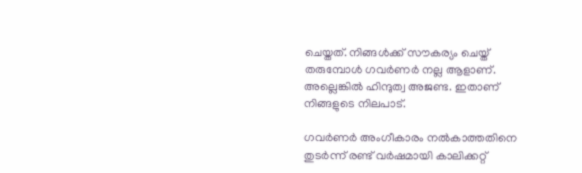ചെയ്തത്. നിങ്ങള്‍ക്ക് സൗകര്യം ചെയ്ത് തരുമ്പോള്‍ ഗവര്‍ണര്‍ നല്ല ആളാണ്. അല്ലെങ്കില്‍ ഹിന്ദുത്വ അജണ്ട. ഇതാണ് നിങ്ങളുടെ നിലപാട്.

ഗവര്‍ണര്‍ അംഗീകാരം നല്‍കാത്തതിനെ തുടര്‍ന്ന് രണ്ട് വര്‍ഷമായി കാലിക്കറ്റ്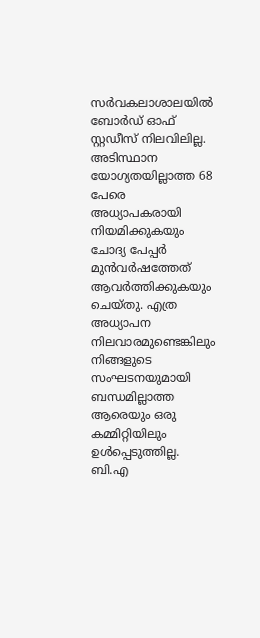സര്‍വകലാശാലയില്‍ ബോര്‍ഡ് ഓഫ് സ്റ്റഡീസ് നിലവിലില്ല. അടിസ്ഥാന യോഗ്യതയില്ലാത്ത 68 പേരെ അധ്യാപകരായി നിയമിക്കുകയും ചോദ്യ പേപ്പര്‍ മുന്‍വര്‍ഷത്തേത് ആവര്‍ത്തിക്കുകയും ചെയ്തു. എത്ര അധ്യാപന നിലവാരമുണ്ടെങ്കിലും നിങ്ങളുടെ സംഘടനയുമായി ബന്ധമില്ലാത്ത ആരെയും ഒരു കമ്മിറ്റിയിലും ഉള്‍പ്പെടുത്തില്ല. ബി.എ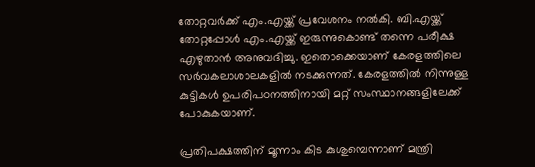തോറ്റവര്‍ക്ക് എം.എയ്ക്ക് പ്രവേശനം നല്‍കി. ബി.എയ്ക്ക് തോറ്റപ്പോള്‍ എം.എയ്ക്ക് ഇരുന്നുകൊണ്ട് തന്നെ പരീക്ഷ എഴുതാന്‍ അനുവദിച്ചു. ഇതൊക്കെയാണ് കേരളത്തിലെ സര്‍വകലാശാലകളില്‍ നടക്കുന്നത്. കേരളത്തില്‍ നിന്നുള്ള കുട്ടികള്‍ ഉപരിപഠനത്തിനായി മറ്റ് സംസ്ഥാനങ്ങളിലേക്ക് പോകുകയാണ്.

പ്രതിപക്ഷത്തിന് മൂന്നാം കിട കുശുമ്പെന്നാണ് മന്ത്രി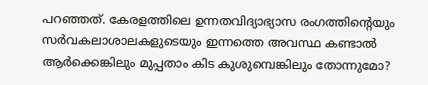പറഞ്ഞത്. കേരളത്തിലെ ഉന്നതവിദ്യാഭ്യാസ രംഗത്തിന്റെയും സര്‍വകലാശാലകളുടെയും ഇന്നത്തെ അവസ്ഥ കണ്ടാല്‍ ആര്‍ക്കെങ്കിലും മുപ്പതാം കിട കുശുമ്പെങ്കിലും തോന്നുമോ?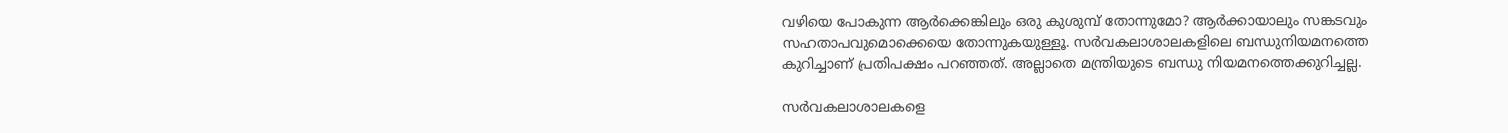വഴിയെ പോകുന്ന ആര്‍ക്കെങ്കിലും ഒരു കുശുമ്പ് തോന്നുമോ? ആര്‍ക്കായാലും സങ്കടവും സഹതാപവുമൊക്കെയെ തോന്നുകയുള്ളൂ. സര്‍വകലാശാലകളിലെ ബന്ധുനിയമനത്തെ കുറിച്ചാണ് പ്രതിപക്ഷം പറഞ്ഞത്. അല്ലാതെ മന്ത്രിയുടെ ബന്ധു നിയമനത്തെക്കുറിച്ചല്ല.

സര്‍വകലാശാലകളെ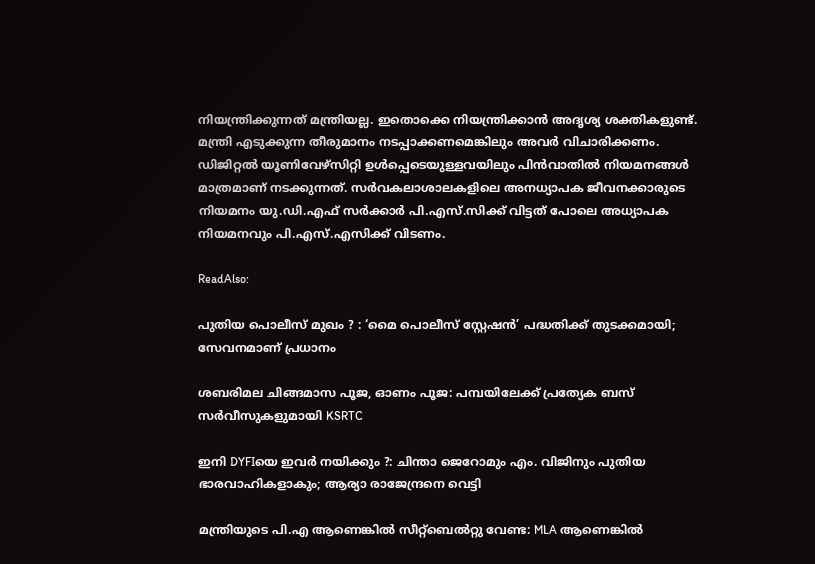നിയന്ത്രിക്കുന്നത് മന്ത്രിയല്ല. ഇതൊക്കെ നിയന്ത്രിക്കാന്‍ അദൃശ്യ ശക്തികളുണ്ട്. മന്ത്രി എടുക്കുന്ന തീരുമാനം നടപ്പാക്കണമെങ്കിലും അവര്‍ വിചാരിക്കണം. ഡിജിറ്റല്‍ യൂണിവേഴ്‌സിറ്റി ഉള്‍പ്പെടെയുള്ളവയിലും പിന്‍വാതില്‍ നിയമനങ്ങള്‍ മാത്രമാണ് നടക്കുന്നത്. സര്‍വകലാശാലകളിലെ അനധ്യാപക ജീവനക്കാരുടെ നിയമനം യു.ഡി.എഫ് സര്‍ക്കാര്‍ പി.എസ്.സിക്ക് വിട്ടത് പോലെ അധ്യാപക നിയമനവും പി.എസ്.എസിക്ക് വിടണം.

ReadAlso:

പുതിയ പൊലീസ് മുഖം ? : ‘മൈ പൊലീസ് സ്റ്റേഷൻ’ പദ്ധതിക്ക് തുടക്കമായി; സേവനമാണ് പ്രധാനം

ശബരിമല ചിങ്ങമാസ പൂജ, ഓണം പൂജ: പമ്പയിലേക്ക് പ്രത്യേക ബസ് സർവീസുകളുമായി KSRTC

ഇനി DYFIയെ ഇവര്‍ നയിക്കും ?: ചിന്താ ജെറോമും എം. വിജിനും പുതിയ ഭാരവാഹികളാകും; ആര്യാ രാജേന്ദ്രനെ വെട്ടി

മന്ത്രിയുടെ പി.എ ആണെങ്കില്‍ സീറ്റ്‌ബെല്‍റ്റു വേണ്ട: MLA ആണെങ്കില്‍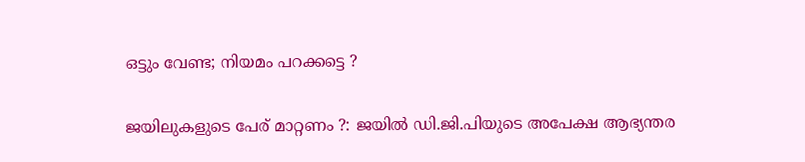ഒട്ടും വേണ്ട; നിയമം പറക്കട്ടെ ?

ജയിലുകളുടെ പേര് മാറ്റണം ?: ജയില്‍ ഡി.ജി.പിയുടെ അപേക്ഷ ആഭ്യന്തര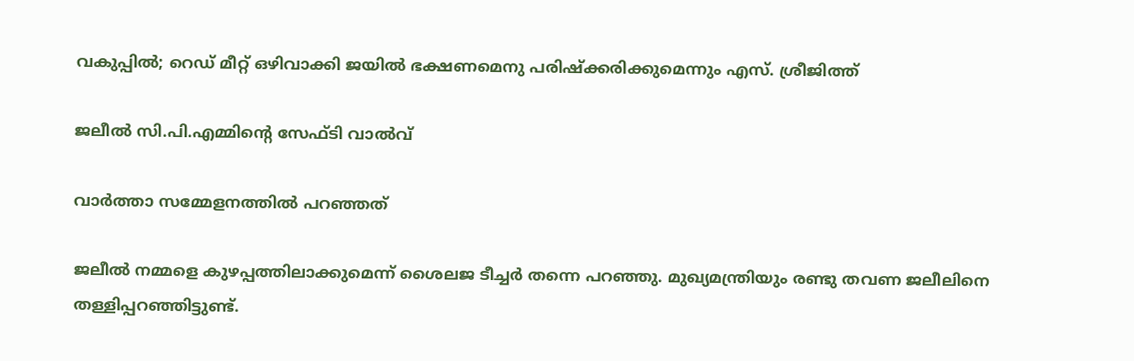വകുപ്പില്‍; റെഡ് മീറ്റ് ഒഴിവാക്കി ജയില്‍ ഭക്ഷണമെനു പരിഷ്‌ക്കരിക്കുമെന്നും എസ്. ശ്രീജിത്ത്

ജലീല്‍ സി.പി.എമ്മിന്റെ സേഫ്ടി വാല്‍വ്

വാര്‍ത്താ സമ്മേളനത്തില്‍ പറഞ്ഞത്

ജലീല്‍ നമ്മളെ കുഴപ്പത്തിലാക്കുമെന്ന് ശൈലജ ടീച്ചര്‍ തന്നെ പറഞ്ഞു. മുഖ്യമന്ത്രിയും രണ്ടു തവണ ജലീലിനെ തള്ളിപ്പറഞ്ഞിട്ടുണ്ട്.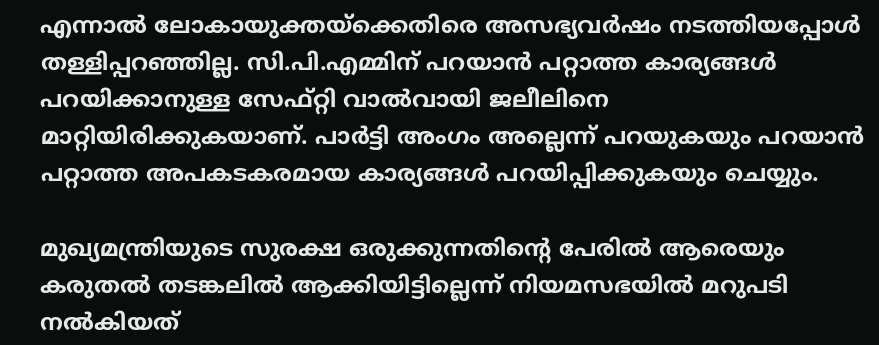എന്നാല്‍ ലോകായുക്തയ്‌ക്കെതിരെ അസഭ്യവര്‍ഷം നടത്തിയപ്പോള്‍ തള്ളിപ്പറഞ്ഞില്ല. സി.പി.എമ്മിന് പറയാന്‍ പറ്റാത്ത കാര്യങ്ങള്‍ പറയിക്കാനുള്ള സേഫ്റ്റി വാല്‍വായി ജലീലിനെ മാറ്റിയിരിക്കുകയാണ്. പാര്‍ട്ടി അംഗം അല്ലെന്ന് പറയുകയും പറയാന്‍ പറ്റാത്ത അപകടകരമായ കാര്യങ്ങള്‍ പറയിപ്പിക്കുകയും ചെയ്യും.

മുഖ്യമന്ത്രിയുടെ സുരക്ഷ ഒരുക്കുന്നതിന്റെ പേരില്‍ ആരെയും കരുതല്‍ തടങ്കലില്‍ ആക്കിയിട്ടില്ലെന്ന് നിയമസഭയില്‍ മറുപടി നല്‍കിയത്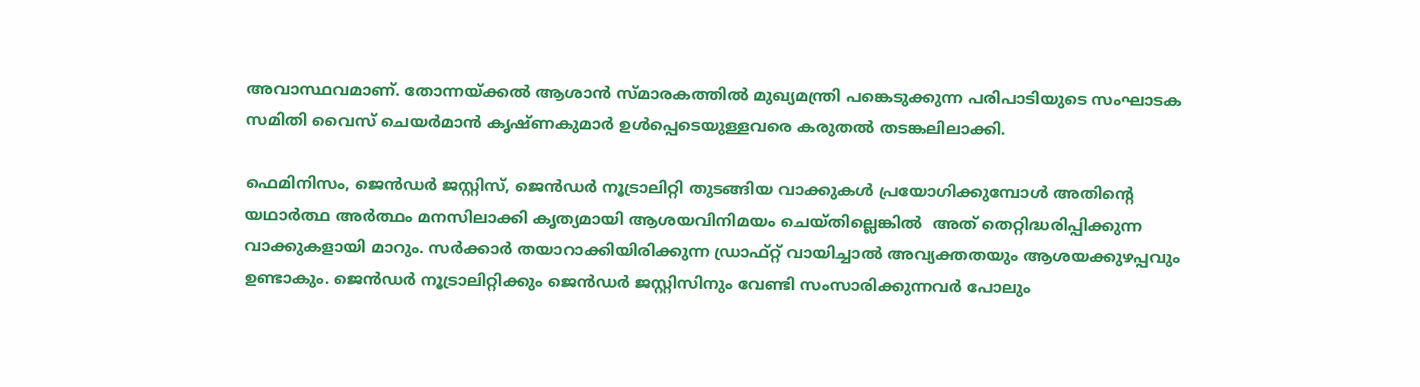അവാസ്ഥവമാണ്. തോന്നയ്ക്കല്‍ ആശാന്‍ സ്മാരകത്തില്‍ മുഖ്യമന്ത്രി പങ്കെടുക്കുന്ന പരിപാടിയുടെ സംഘാടക സമിതി വൈസ് ചെയര്‍മാന്‍ കൃഷ്ണകുമാര്‍ ഉള്‍പ്പെടെയുള്ളവരെ കരുതല്‍ തടങ്കലിലാക്കി.

ഫെമിനിസം, ജെന്‍ഡര്‍ ജസ്റ്റിസ്, ജെന്‍ഡര്‍ നൂട്രാലിറ്റി തുടങ്ങിയ വാക്കുകള്‍ പ്രയോഗിക്കുമ്പോള്‍ അതിന്റെ യഥാര്‍ത്ഥ അര്‍ത്ഥം മനസിലാക്കി കൃത്യമായി ആശയവിനിമയം ചെയ്തില്ലെങ്കില്‍  അത് തെറ്റിദ്ധരിപ്പിക്കുന്ന വാക്കുകളായി മാറും. സര്‍ക്കാര്‍ തയാറാക്കിയിരിക്കുന്ന ഡ്രാഫ്റ്റ് വായിച്ചാല്‍ അവ്യക്തതയും ആശയക്കുഴപ്പവും ഉണ്ടാകും. ജെന്‍ഡര്‍ നൂട്രാലിറ്റിക്കും ജെന്‍ഡര്‍ ജസ്റ്റിസിനും വേണ്ടി സംസാരിക്കുന്നവര്‍ പോലും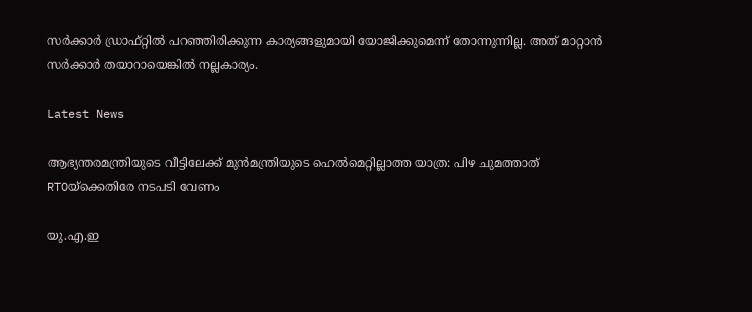സര്‍ക്കാര്‍ ഡ്രാഫ്റ്റില്‍ പറഞ്ഞിരിക്കുന്ന കാര്യങ്ങളുമായി യോജിക്കുമെന്ന് തോന്നുന്നില്ല. അത് മാറ്റാന്‍ സര്‍ക്കാര്‍ തയാറായെങ്കില്‍ നല്ലകാര്യം.

Latest News

ആഭ്യന്തരമന്ത്രിയുടെ വീട്ടിലേക്ക് മുന്‍മന്ത്രിയുടെ ഹെല്‍മെറ്റില്ലാത്ത യാത്ര: പിഴ ചുമത്താത് RTOയ്‌ക്കെതിരേ നടപടി വേണം

യു.എ.ഇ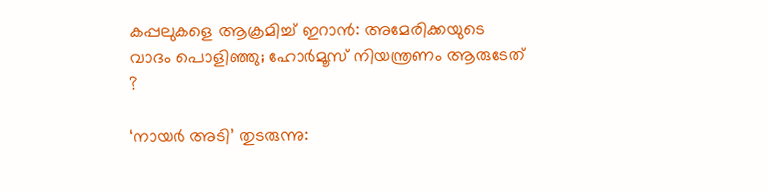കപ്പലുകളെ ആക്രമിച്ച് ഇറാന്‍: അമേരിക്കയുടെ വാദം പൊളിഞ്ഞു; ഹോര്‍മൂസ് നിയന്ത്രണം ആരുടേത് ?

‘നായര്‍ അടി’ തുടരുന്നു: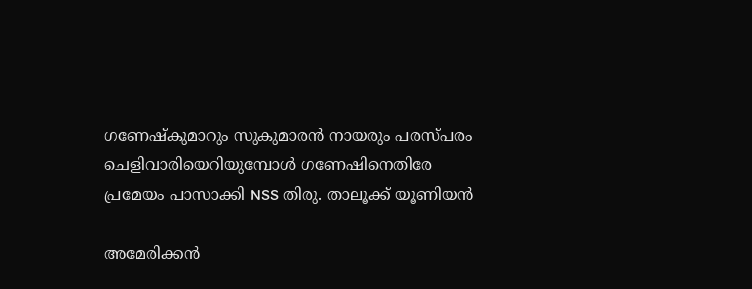ഗണേഷ്‌കുമാറും സുകുമാരന്‍ നായരും പരസ്പരം ചെളിവാരിയെറിയുമ്പോള്‍ ഗണേഷിനെതിരേ പ്രമേയം പാസാക്കി NSS തിരു. താലൂക്ക് യൂണിയന്‍

അമേരിക്കന്‍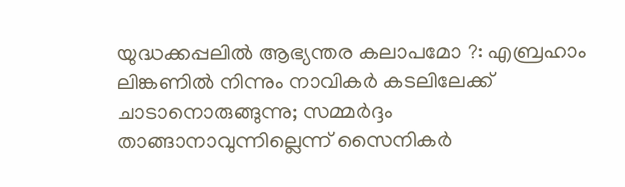യുദ്ധക്കപ്പലില്‍ ആഭ്യന്തര കലാപമോ ?: എബ്രഹാം ലിങ്കണില്‍ നിന്നും നാവികര്‍ കടലിലേക്ക് ചാടാനൊരുങ്ങുന്നു; സമ്മര്‍ദ്ദം താങ്ങാനാവുന്നില്ലെന്ന് സൈനികര്‍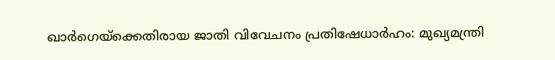ഖാർഗെയ്‌ക്കെതിരായ ജാതി വിവേചനം പ്രതിഷേധാർഹം: മുഖ്യമന്ത്രി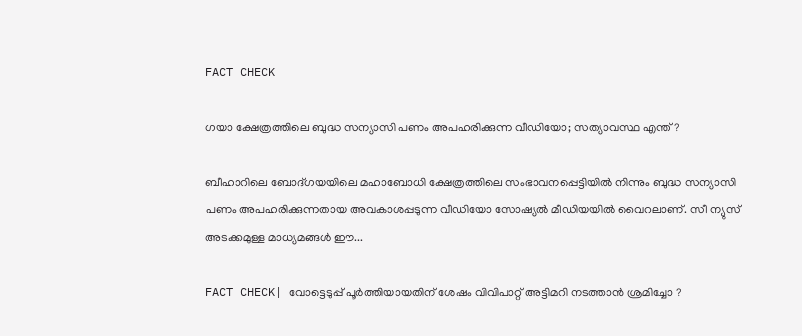FACT CHECK

ഗയാ ക്ഷേത്രത്തിലെ ബുദ്ധ സന്യാസി പണം അപഹരിക്കുന്ന വീഡിയോ; സത്യാവസ്ഥ എന്ത്?

ബീഹാറിലെ ബോദ്ഗയയിലെ മഹാബോധി ക്ഷേത്രത്തിലെ സംഭാവനപ്പെട്ടിയില്‍ നിന്നും ബുദ്ധ സന്യാസി പണം അപഹരിക്കുന്നതായ അവകാശപ്പടുന്ന വീഡിയോ സോഷ്യല്‍ മീഡിയയില്‍ വൈറലാണ്. സീ ന്യുസ് അടക്കമുള്ള മാധ്യമങ്ങള്‍ ഈ...

FACT CHECK| വോട്ടെടുപ്പ് പൂർത്തിയായതിന് ശേഷം വിവിപാറ്റ് അട്ടിമറി നടത്താൻ ശ്രമിച്ചോ ?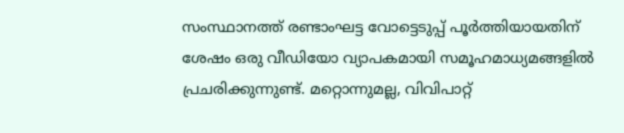സംസ്ഥാനത്ത് രണ്ടാംഘട്ട വോട്ടെടുപ്പ് പൂർത്തിയായതിന് ശേഷം ഒരു വീഡിയോ വ്യാപകമായി സമൂഹമാധ്യമങ്ങളിൽ പ്രചരിക്കുന്നുണ്ട്. മറ്റൊന്നുമല്ല, വിവിപാറ്റ്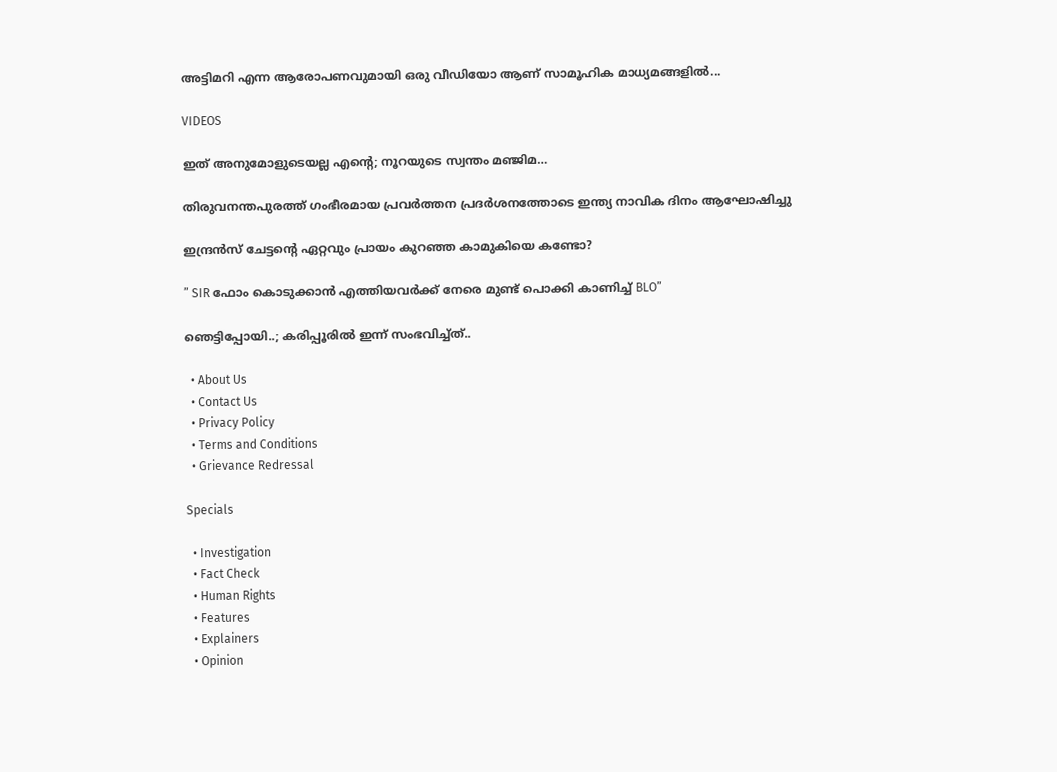അട്ടിമറി എന്ന ആരോപണവുമായി ഒരു വീഡിയോ ആണ് സാമൂഹിക മാധ്യമങ്ങളിൽ...

VIDEOS

ഇത് അനുമോളുടെയല്ല എന്റെ; നൂറയുടെ സ്വന്തം മഞ്ജിമ…

തിരുവനന്തപുരത്ത് ഗംഭീരമായ പ്രവർത്തന പ്രദർശനത്തോടെ ഇന്ത്യ നാവിക ദിനം ആഘോഷിച്ചു

ഇന്ദ്രൻസ് ചേട്ടന്റെ ഏറ്റവും പ്രായം കുറഞ്ഞ കാമുകിയെ കണ്ടോ?

” SIR ഫോം കൊടുക്കാൻ എത്തിയവർക്ക് നേരെ മുണ്ട് പൊക്കി കാണിച്ച് BLO”

ഞെട്ടിപ്പോയി..; കരിപ്പൂരിൽ ഇന്ന് സംഭവിച്ച്ത്..

  • About Us
  • Contact Us
  • Privacy Policy
  • Terms and Conditions
  • Grievance Redressal

Specials

  • Investigation
  • Fact Check
  • Human Rights
  • Features
  • Explainers
  • Opinion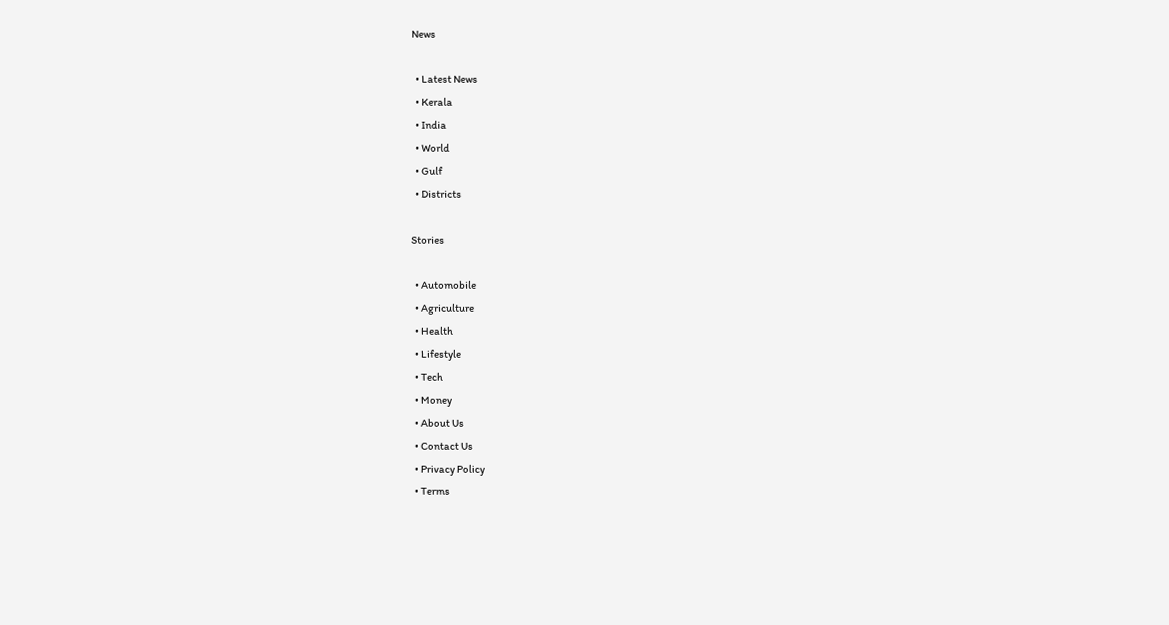News

  • Latest News
  • Kerala
  • India
  • World
  • Gulf
  • Districts

Stories

  • Automobile
  • Agriculture
  • Health
  • Lifestyle
  • Tech
  • Money
  • About Us
  • Contact Us
  • Privacy Policy
  • Terms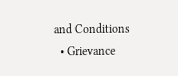and Conditions
  • Grievance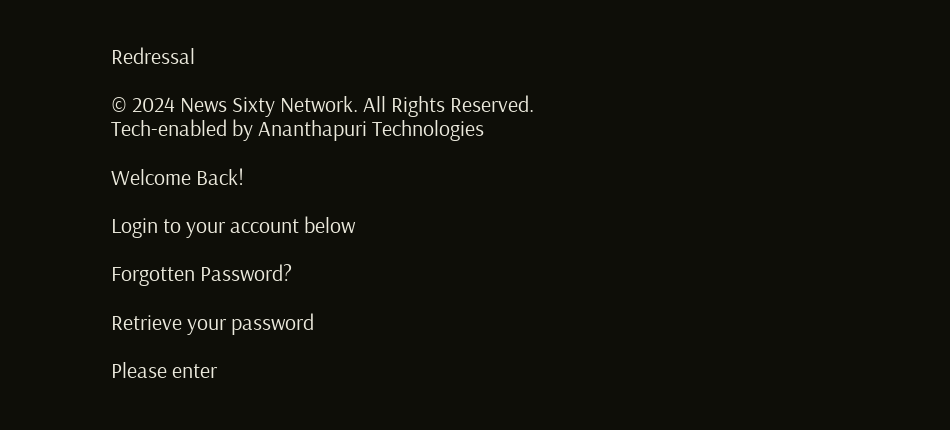Redressal

© 2024 News Sixty Network. All Rights Reserved.
Tech-enabled by Ananthapuri Technologies

Welcome Back!

Login to your account below

Forgotten Password?

Retrieve your password

Please enter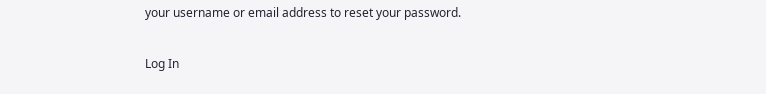your username or email address to reset your password.

Log In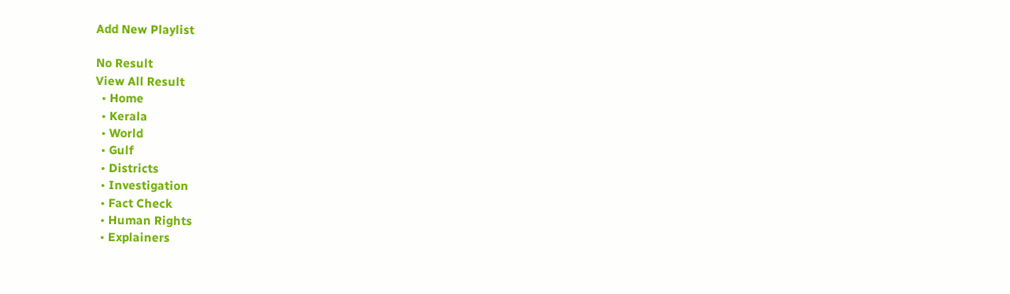Add New Playlist

No Result
View All Result
  • Home
  • Kerala
  • World
  • Gulf
  • Districts
  • Investigation
  • Fact Check
  • Human Rights
  • Explainers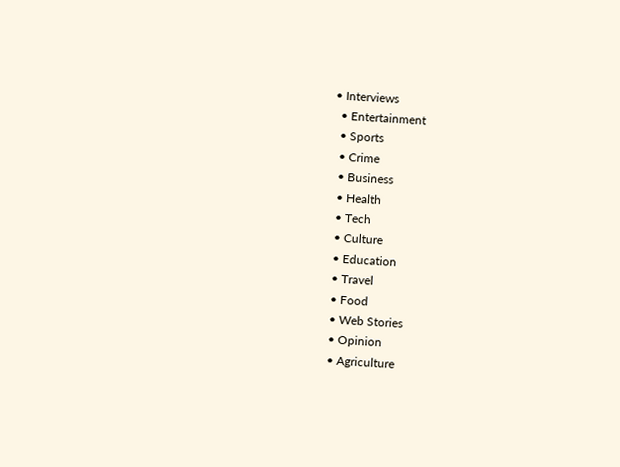• Interviews
  • Entertainment
  • Sports
  • Crime
  • Business
  • Health
  • Tech
  • Culture
  • Education
  • Travel
  • Food
  • Web Stories
  • Opinion
  • Agriculture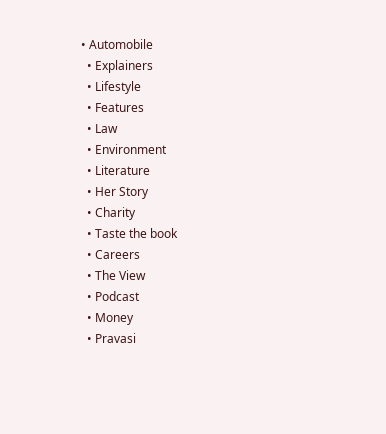• Automobile
  • Explainers
  • Lifestyle
  • Features
  • Law
  • Environment
  • Literature
  • Her Story
  • Charity
  • Taste the book
  • Careers
  • The View
  • Podcast
  • Money
  • Pravasi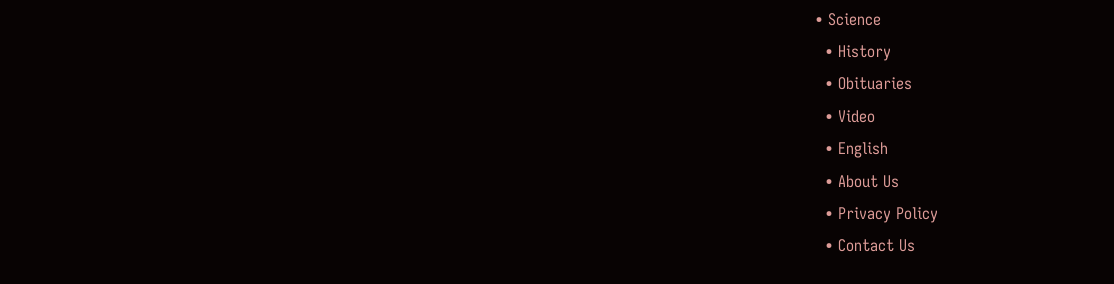• Science
  • History
  • Obituaries
  • Video
  • English
  • About Us
  • Privacy Policy
  • Contact Us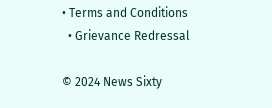• Terms and Conditions
  • Grievance Redressal

© 2024 News Sixty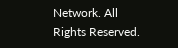Network. All Rights Reserved.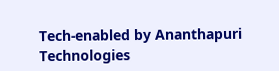Tech-enabled by Ananthapuri Technologies